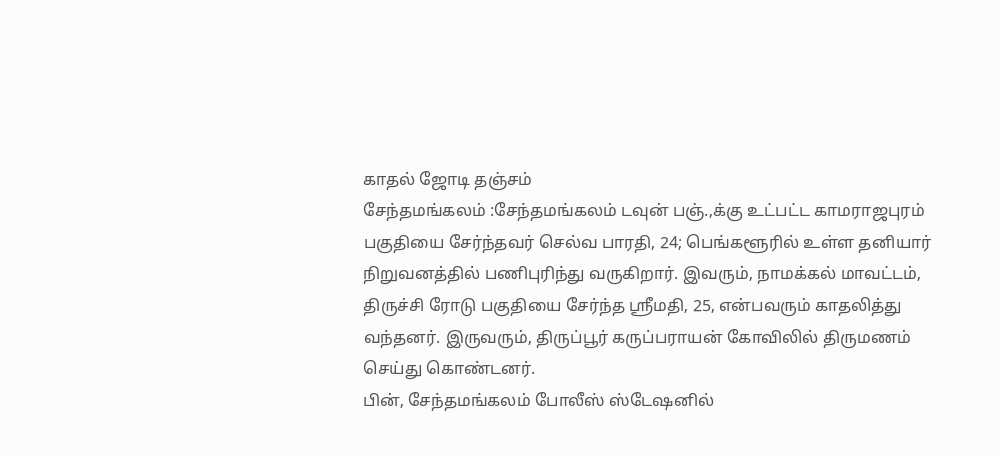காதல் ஜோடி தஞ்சம்
சேந்தமங்கலம் :சேந்தமங்கலம் டவுன் பஞ்.,க்கு உட்பட்ட காமராஜபுரம் பகுதியை சேர்ந்தவர் செல்வ பாரதி, 24; பெங்களூரில் உள்ள தனியார் நிறுவனத்தில் பணிபுரிந்து வருகிறார். இவரும், நாமக்கல் மாவட்டம், திருச்சி ரோடு பகுதியை சேர்ந்த ஸ்ரீமதி, 25, என்பவரும் காதலித்து வந்தனர். இருவரும், திருப்பூர் கருப்பராயன் கோவிலில் திருமணம் செய்து கொண்டனர்.
பின், சேந்தமங்கலம் போலீஸ் ஸ்டேஷனில்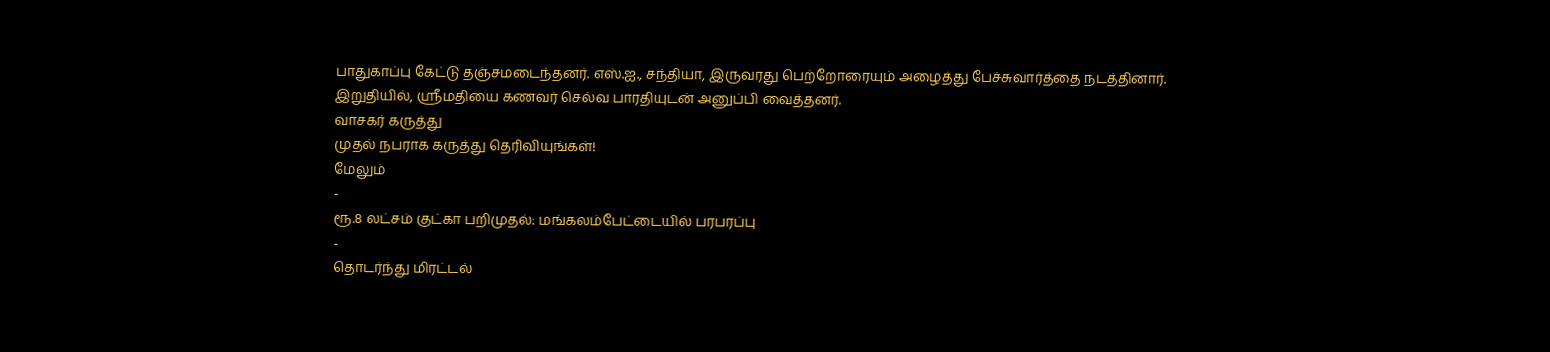பாதுகாப்பு கேட்டு தஞ்சமடைந்தனர். எஸ்.ஐ., சந்தியா, இருவரது பெற்றோரையும் அழைத்து பேச்சுவார்த்தை நடத்தினார். இறுதியில், ஸ்ரீமதியை கணவர் செல்வ பாரதியுடன் அனுப்பி வைத்தனர்.
வாசகர் கருத்து
முதல் நபராக கருத்து தெரிவியுங்கள்!
மேலும்
-
ரூ.8 லட்சம் குட்கா பறிமுதல்: மங்கலம்பேட்டையில் பரபரப்பு
-
தொடர்ந்து மிரட்டல்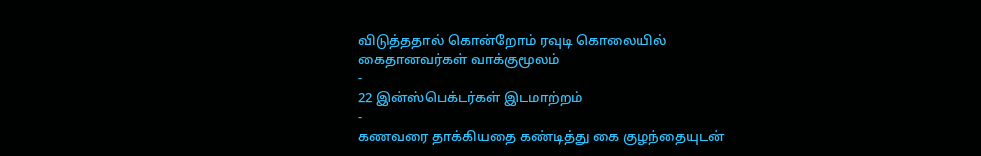விடுத்ததால் கொன்றோம் ரவுடி கொலையில் கைதானவர்கள் வாக்குமூலம்
-
22 இன்ஸ்பெக்டர்கள் இடமாற்றம்
-
கணவரை தாக்கியதை கண்டித்து கை குழந்தையுடன்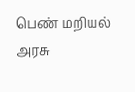பெண் மறியல் அரசு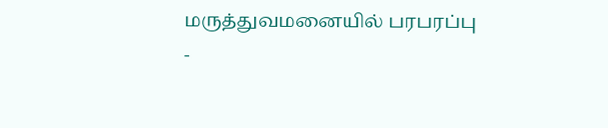மருத்துவமனையில் பரபரப்பு
-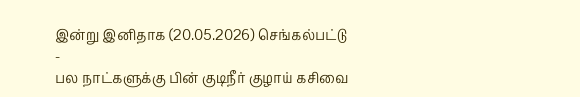இன்று இனிதாக (20.05.2026) செங்கல்பட்டு
-
பல நாட்களுக்கு பின் குடிநீர் குழாய் கசிவை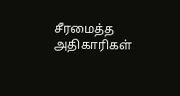சீரமைத்த அதிகாரிகள்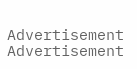Advertisement
Advertisement